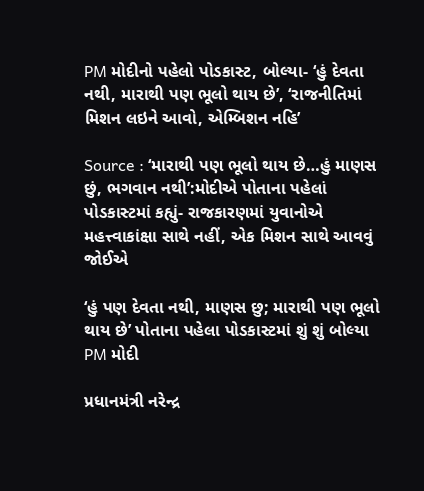PM મોદીનો પહેલો પોડકાસ્ટ, બોલ્યા- ‘હું દેવતા નથી, મારાથી પણ ભૂલો થાય છે’, ‘રાજનીતિમાં મિશન લઇને આવો, એમ્બિશન નહિ’

Source : ‘મારાથી પણ ભૂલો થાય છે…હું માણસ છું, ભગવાન નથી’:મોદીએ પોતાના પહેલાં પોડકાસ્ટમાં કહ્યું- રાજકારણમાં યુવાનોએ મહત્ત્વાકાંક્ષા સાથે નહીં, એક મિશન સાથે આવવું જોઈએ

‘હું પણ દેવતા નથી, માણસ છુ; મારાથી પણ ભૂલો થાય છે’ પોતાના પહેલા પોડકાસ્ટમાં શું શું બોલ્યા PM મોદી

પ્રધાનમંત્રી નરેન્દ્ર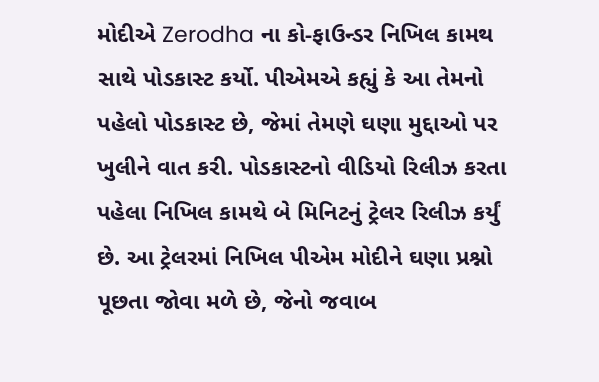મોદીએ Zerodha ના કો-ફાઉન્ડર નિખિલ કામથ સાથે પોડકાસ્ટ કર્યો. પીએમએ કહ્યું કે આ તેમનો પહેલો પોડકાસ્ટ છે, જેમાં તેમણે ઘણા મુદ્દાઓ પર ખુલીને વાત કરી. પોડકાસ્ટનો વીડિયો રિલીઝ કરતા પહેલા નિખિલ કામથે બે મિનિટનું ટ્રેલર રિલીઝ કર્યું છે. આ ટ્રેલરમાં નિખિલ પીએમ મોદીને ઘણા પ્રશ્નો પૂછતા જોવા મળે છે, જેનો જવાબ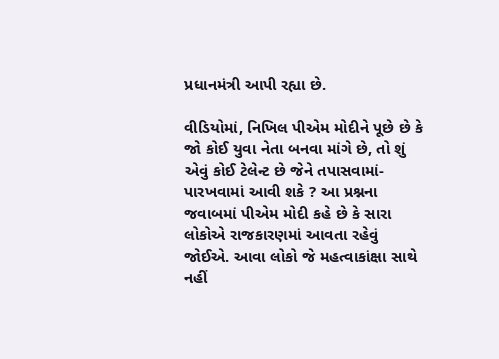પ્રધાનમંત્રી આપી રહ્યા છે.

વીડિયોમાં, નિખિલ પીએમ મોદીને પૂછે છે કે જો કોઈ યુવા નેતા બનવા માંગે છે, તો શું એવું કોઈ ટેલેન્ટ છે જેને તપાસવામાં-પારખવામાં આવી શકે ? આ પ્રશ્નના જવાબમાં પીએમ મોદી કહે છે કે સારા લોકોએ રાજકારણમાં આવતા રહેવું જોઈએ. આવા લોકો જે મહત્વાકાંક્ષા સાથે નહીં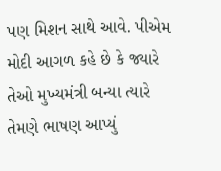પણ મિશન સાથે આવે. પીએમ મોદી આગળ કહે છે કે જ્યારે તેઓ મુખ્યમંત્રી બન્યા ત્યારે તેમણે ભાષણ આપ્યું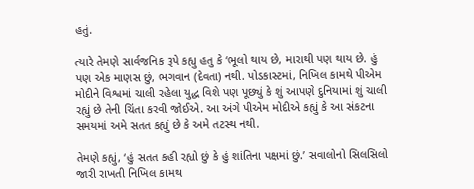હતું.

ત્યારે તેમણે સાર્વજનિક રૂપે કહ્યુ હતુ કે ‘ભૂલો થાય છે, મારાથી પણ થાય છે. હું પણ એક માણસ છું, ભગવાન (દેવતા) નથી. પોડકાસ્ટમાં, નિખિલ કામથે પીએમ મોદીને વિશ્વમાં ચાલી રહેલા યુદ્ધ વિશે પણ પૂછ્યું કે શું આપણે દુનિયામાં શું ચાલી રહ્યું છે તેની ચિંતા કરવી જોઈએ. આ અંગે પીએમ મોદીએ કહ્યું કે આ સંકટના સમયમાં અમે સતત કહ્યું છે કે અમે તટસ્થ નથી.

તેમણે કહ્યું, ‘હું સતત કહી રહ્યો છું કે હું શાંતિના પક્ષમાં છું.’ સવાલોનો સિલસિલો જારી રાખતી નિખિલ કામથ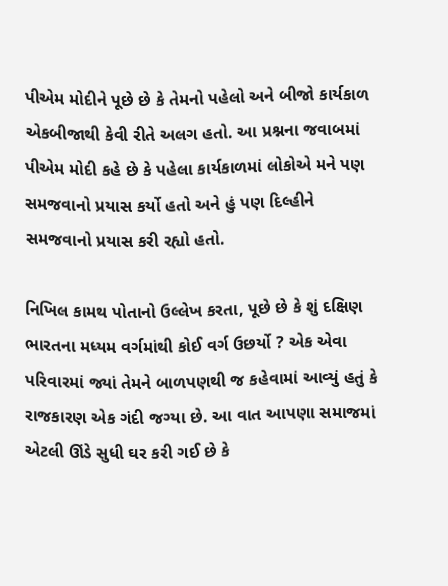પીએમ મોદીને પૂછે છે કે તેમનો પહેલો અને બીજો કાર્યકાળ એકબીજાથી કેવી રીતે અલગ હતો. આ પ્રશ્નના જવાબમાં પીએમ મોદી કહે છે કે પહેલા કાર્યકાળમાં લોકોએ મને પણ સમજવાનો પ્રયાસ કર્યો હતો અને હું પણ દિલ્હીને સમજવાનો પ્રયાસ કરી રહ્યો હતો.

નિખિલ કામથ પોતાનો ઉલ્લેખ કરતા, પૂછે છે કે શું દક્ષિણ ભારતના મધ્યમ વર્ગમાંથી કોઈ વર્ગ ઉછર્યો ? એક એવા પરિવારમાં જ્યાં તેમને બાળપણથી જ કહેવામાં આવ્યું હતું કે રાજકારણ એક ગંદી જગ્યા છે. આ વાત આપણા સમાજમાં એટલી ઊંડે સુધી ઘર કરી ગઈ છે કે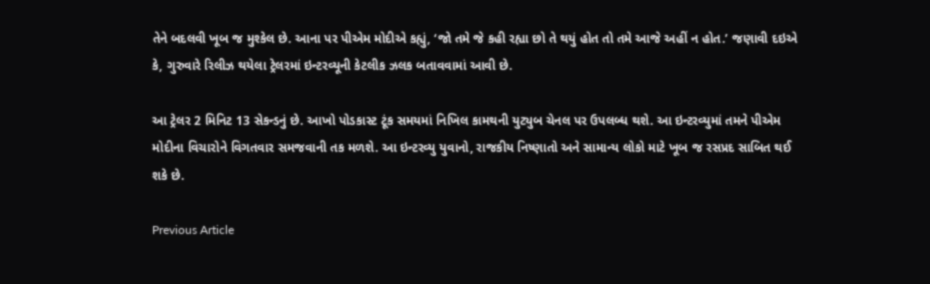તેને બદલવી ખૂબ જ મુશ્કેલ છે. આના પર પીએમ મોદીએ કહ્યું, ‘જો તમે જે કહી રહ્યા છો તે થયું હોત તો તમે આજે અહીં ન હોત.’ જણાવી દઇએ કે, ગુરુવારે રિલીઝ થયેલા ટ્રેલરમાં ઇન્ટરવ્યૂની કેટલીક ઝલક બતાવવામાં આવી છે.

આ ટ્રેલર 2 મિનિટ 13 સેકન્ડનું છે. આખો પોડકાસ્ટ ટૂંક સમયમાં નિખિલ કામથની યુટ્યુબ ચેનલ પર ઉપલબ્ધ થશે. આ ઇન્ટરવ્યુમાં તમને પીએમ મોદીના વિચારોને વિગતવાર સમજવાની તક મળશે. આ ઇન્ટરવ્યુ યુવાનો, રાજકીય નિષ્ણાતો અને સામાન્ય લોકો માટે ખૂબ જ રસપ્રદ સાબિત થઈ શકે છે.

Previous Article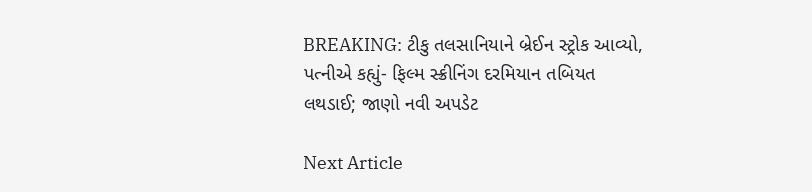BREAKING: ટીકુ તલસાનિયાને બ્રેઈન સ્ટ્રોક આવ્યો, પત્નીએ કહ્યું- ફિલ્મ સ્ક્રીનિંગ દરમિયાન તબિયત લથડાઈ; જાણો નવી અપડેટ

Next Article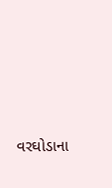વરઘોડાના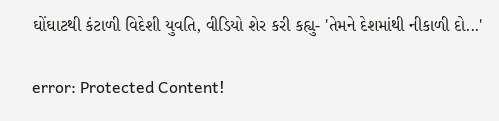ઘોંઘાટથી કંટાળી વિદેશી યુવતિ, વીડિયો શેર કરી કહ્યુ- 'તેમને દેશમાંથી નીકાળી દો...'

error: Protected Content!